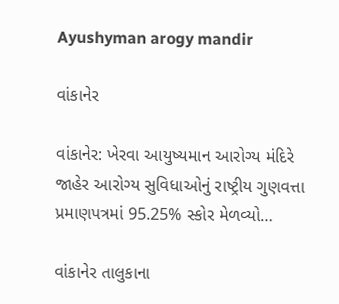Ayushyman arogy mandir

વાંકાનેર

વાંકાનેર: ખેરવા આયુષ્યમાન આરોગ્ય મંદિરે જાહેર આરોગ્ય સુવિધાઓનું રાષ્ટ્રીય ગુણવત્તા પ્રમાણપત્રમાં 95.25% સ્કોર મેળવ્યો…

વાંકાનેર તાલુકાના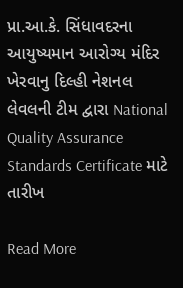પ્રા.આ.કે. સિંધાવદરના આયુષ્યમાન આરોગ્ય મંદિર ખેરવાનુ દિલ્હી નેશનલ લેવલની ટીમ દ્વારા National Quality Assurance Standards Certificate માટે તારીખ

Read More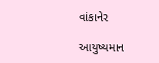વાંકાનેર

આયુષ્યમાન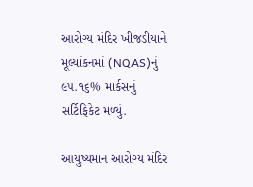આરોગ્ય મંદિર ખીજડીયાને મૂલ્યાંકનમાં (NQAS)નું ૯૫.૧૬% માર્કસનું સર્ટિફિકેટ મળ્યું.

આયુષ્યમાન આરોગ્ય મંદિર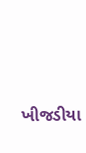ખીજડીયા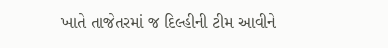ખાતે તાજેતરમાં જ દિલ્હીની ટીમ આવીને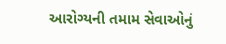આરોગ્યની તમામ સેવાઓનું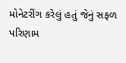મોનેટરીંગ કરેલું હતું જેનું સફળ પરિણામ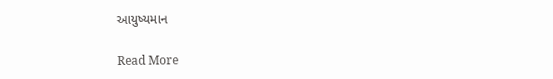આયુષ્યમાન

Read More